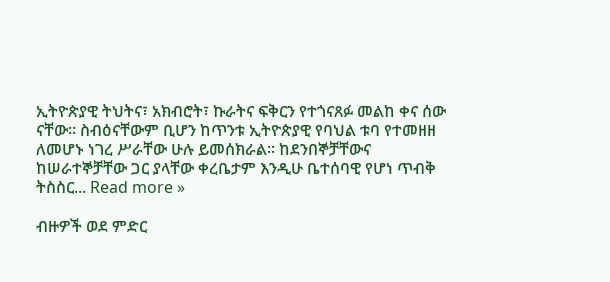ኢትዮጵያዊ ትህትና፣ አክብሮት፣ ኩራትና ፍቅርን የተጎናጸፉ መልከ ቀና ሰው ናቸው። ስብዕናቸውም ቢሆን ከጥንቱ ኢትዮጵያዊ የባህል ቱባ የተመዘዘ ለመሆኑ ነገረ ሥራቸው ሁሉ ይመሰክራል። ከደንበኞቻቸውና ከሠራተኞቻቸው ጋር ያላቸው ቀረቤታም እንዲሁ ቤተሰባዊ የሆነ ጥብቅ ትስስር... Read more »

ብዙዎች ወደ ምድር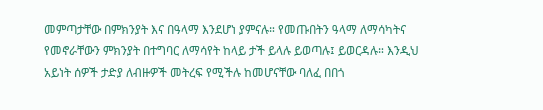መምጣታቸው በምክንያት እና በዓላማ እንደሆነ ያምናሉ። የመጡበትን ዓላማ ለማሳካትና የመኖራቸውን ምክንያት በተግባር ለማሳየት ከላይ ታች ይላሉ ይወጣሉ፤ ይወርዳሉ። እንዲህ አይነት ሰዎች ታድያ ለብዙዎች መትረፍ የሚችሉ ከመሆናቸው ባለፈ በበጎ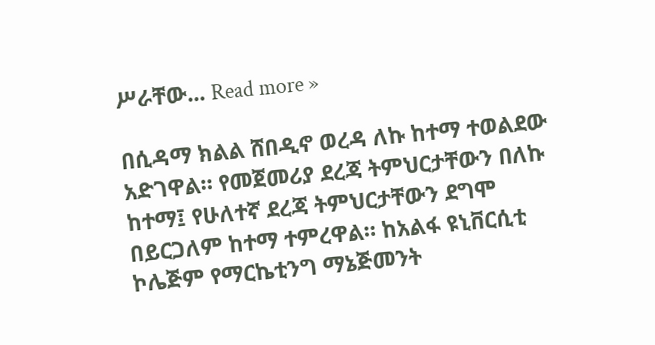ሥራቸው... Read more »

በሲዳማ ክልል ሸበዲኖ ወረዳ ለኩ ከተማ ተወልደው አድገዋል። የመጀመሪያ ደረጃ ትምህርታቸውን በለኩ ከተማ፤ የሁለተኛ ደረጃ ትምህርታቸውን ደግሞ በይርጋለም ከተማ ተምረዋል። ከአልፋ ዩኒቨርሲቲ ኮሌጅም የማርኬቲንግ ማኔጅመንት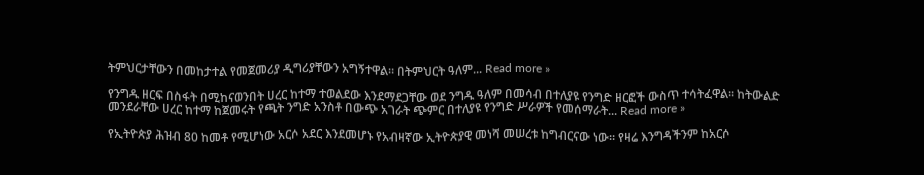ትምህርታቸውን በመከታተል የመጀመሪያ ዲግሪያቸውን አግኝተዋል። በትምህርት ዓለም... Read more »

የንግዱ ዘርፍ በስፋት በሚከናወንበት ሀረር ከተማ ተወልደው እንደማደጋቸው ወደ ንግዱ ዓለም በመሳብ በተለያዩ የንግድ ዘርፎች ውስጥ ተሳትፈዋል፡፡ ከትውልድ መንደራቸው ሀረር ከተማ ከጀመሩት የጫት ንግድ አንስቶ በውጭ አገራት ጭምር በተለያዩ የንግድ ሥራዎች የመሰማራት... Read more »

የኢትዮጵያ ሕዝብ 80 ከመቶ የሚሆነው አርሶ አደር እንደመሆኑ የአብዛኛው ኢትዮጵያዊ መነሻ መሠረቱ ከግብርናው ነው። የዛሬ እንግዳችንም ከአርሶ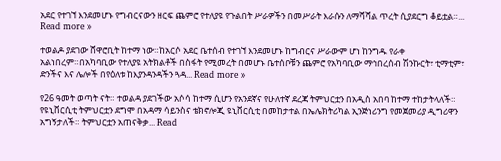አደር የተገኘ እንደመሆኑ የግብርናውን ዘርፍ ጨምሮ የተለያዩ የጉልበት ሥራዎችን በመሥራት እራሱን ለማሻሻል ጥረት ሲያደርግ ቆይቷል።... Read more »

ተወልዶ ያደገው ሸዋሮቢት ከተማ ነው።ከአርሶ አደር ቤተሰብ የተገኘ እንደመሆኑ ከግብርና ሥራውም ሆነ ከንግዱ የራቀ አልነበረም።በአካባቢው የተለያዩ አትክልቶች በስፋት የሚመረት በመሆኑ ቤተሰቦቹን ጨምሮ የአካባቢው ማኅበረሰብ ሽንኩርት፣ ቲማቲም፣ ድንችና እና ሌሎች በየዕለቱ ከእያንዳንዳችን ጓዳ... Read more »

የ26 ዓመት ወጣት ናት። ተወልዳ ያደገችው አሶሳ ከተማ ሲሆን የአንደኛና የሁለተኛ ደረጃ ትምህርቷን በአዲስ አበባ ከተማ ተከታትላለች። የዩኒቨርሲቲ ትምህርቷን ደግሞ በአዳማ ሳይንስና ቴክኖሎጂ ዩኒቨርሲቲ በመከታተል በኤሌክትሪካል ኢንጅነሪንግ የመጀመሪያ ዲግሪዋን አግኝታለች። ትምህርቷን አጠናቅቃ... Read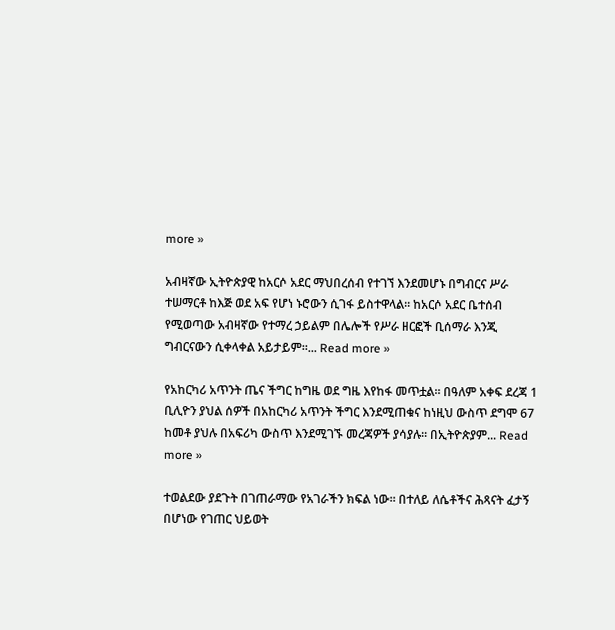more »

አብዛኛው ኢትዮጵያዊ ከአርሶ አደር ማህበረሰብ የተገኘ እንደመሆኑ በግብርና ሥራ ተሠማርቶ ከእጅ ወደ አፍ የሆነ ኑሮውን ሲገፋ ይስተዋላል። ከአርሶ አደር ቤተሰብ የሚወጣው አብዛኛው የተማረ ኃይልም በሌሎች የሥራ ዘርፎች ቢሰማራ እንጂ ግብርናውን ሲቀላቀል አይታይም።... Read more »

የአከርካሪ አጥንት ጤና ችግር ከግዜ ወደ ግዜ እየከፋ መጥቷል። በዓለም አቀፍ ደረጃ 1 ቢሊዮን ያህል ሰዎች በአከርካሪ አጥንት ችግር እንደሚጠቁና ከነዚህ ውስጥ ደግሞ 67 ከመቶ ያህሉ በአፍሪካ ውስጥ እንደሚገኙ መረጃዎች ያሳያሉ። በኢትዮጵያም... Read more »

ተወልደው ያደጉት በገጠራማው የአገራችን ክፍል ነው። በተለይ ለሴቶችና ሕጻናት ፈታኝ በሆነው የገጠር ህይወት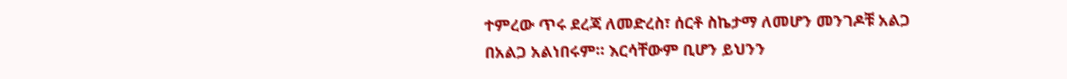ተምረው ጥሩ ደረጃ ለመድረስ፣ ሰርቶ ስኬታማ ለመሆን መንገዶቹ አልጋ በአልጋ አልነበሩም። እርሳቸውም ቢሆን ይህንን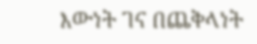እውነት ገና በጨቅላነት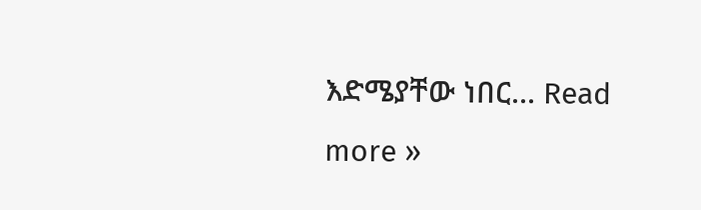እድሜያቸው ነበር... Read more »